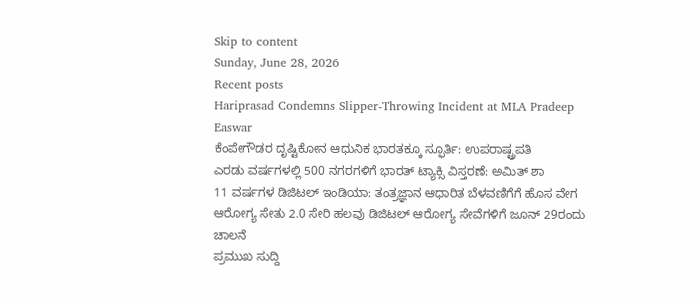Skip to content
Sunday, June 28, 2026
Recent posts
Hariprasad Condemns Slipper-Throwing Incident at MLA Pradeep Easwar
ಕೆಂಪೇಗೌಡರ ದೃಷ್ಟಿಕೋನ ಆಧುನಿಕ ಭಾರತಕ್ಕೂ ಸ್ಫೂರ್ತಿ: ಉಪರಾಷ್ಟ್ರಪತಿ
ಎರಡು ವರ್ಷಗಳಲ್ಲಿ 500 ನಗರಗಳಿಗೆ ಭಾರತ್ ಟ್ಯಾಕ್ಸಿ ವಿಸ್ತರಣೆ: ಅಮಿತ್ ಶಾ
11 ವರ್ಷಗಳ ಡಿಜಿಟಲ್ ಇಂಡಿಯಾ: ತಂತ್ರಜ್ಞಾನ ಆಧಾರಿತ ಬೆಳವಣಿಗೆಗೆ ಹೊಸ ವೇಗ
ಆರೋಗ್ಯ ಸೇತು 2.0 ಸೇರಿ ಹಲವು ಡಿಜಿಟಲ್ ಆರೋಗ್ಯ ಸೇವೆಗಳಿಗೆ ಜೂನ್ 29ರಂದು ಚಾಲನೆ
ಪ್ರಮುಖ ಸುದ್ದಿ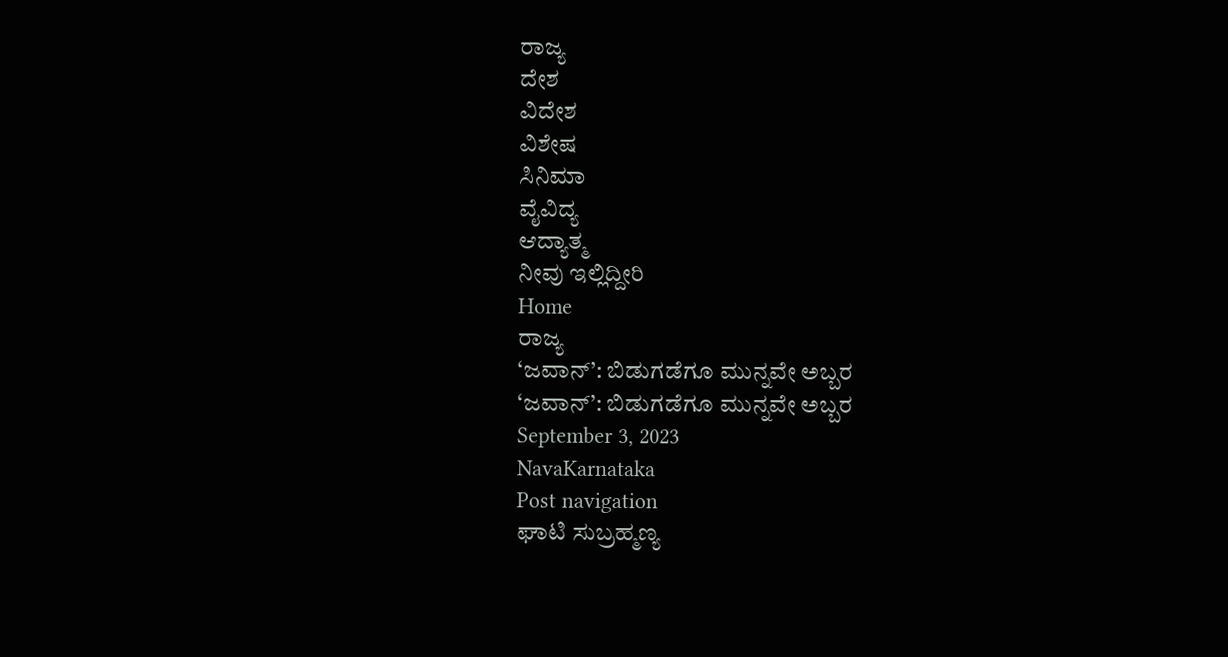ರಾಜ್ಯ
ದೇಶ
ವಿದೇಶ
ವಿಶೇಷ
ಸಿನಿಮಾ
ವೈವಿದ್ಯ
ಆದ್ಯಾತ್ಮ
ನೀವು ಇಲ್ಲಿದ್ದೀರಿ
Home
ರಾಜ್ಯ
‘ಜವಾನ್’: ಬಿಡುಗಡೆಗೂ ಮುನ್ನವೇ ಅಬ್ಬರ
‘ಜವಾನ್’: ಬಿಡುಗಡೆಗೂ ಮುನ್ನವೇ ಅಬ್ಬರ
September 3, 2023
NavaKarnataka
Post navigation
ಘಾಟಿ ಸುಬ್ರಹ್ಮಣ್ಯ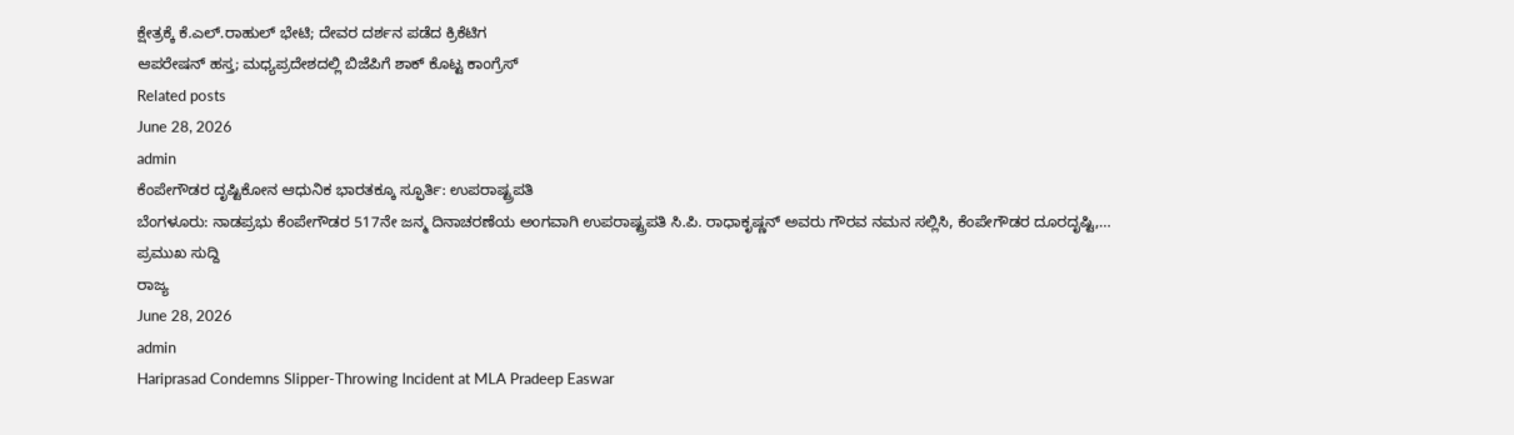ಕ್ಷೇತ್ರಕ್ಕೆ ಕೆ.ಎಲ್.ರಾಹುಲ್ ಭೇಟಿ; ದೇವರ ದರ್ಶನ ಪಡೆದ ಕ್ರಿಕೆಟಿಗ
ಆಪರೇಷನ್ ಹಸ್ತ; ಮಧ್ಯಪ್ರದೇಶದಲ್ಲಿ ಬಿಜೆಪಿಗೆ ಶಾಕ್ ಕೊಟ್ಟ ಕಾಂಗ್ರೆಸ್
Related posts
June 28, 2026
admin
ಕೆಂಪೇಗೌಡರ ದೃಷ್ಟಿಕೋನ ಆಧುನಿಕ ಭಾರತಕ್ಕೂ ಸ್ಫೂರ್ತಿ: ಉಪರಾಷ್ಟ್ರಪತಿ
ಬೆಂಗಳೂರು: ನಾಡಪ್ರಭು ಕೆಂಪೇಗೌಡರ 517ನೇ ಜನ್ಮ ದಿನಾಚರಣೆಯ ಅಂಗವಾಗಿ ಉಪರಾಷ್ಟ್ರಪತಿ ಸಿ.ಪಿ. ರಾಧಾಕೃಷ್ಣನ್ ಅವರು ಗೌರವ ನಮನ ಸಲ್ಲಿಸಿ, ಕೆಂಪೇಗೌಡರ ದೂರದೃಷ್ಟಿ,...
ಪ್ರಮುಖ ಸುದ್ದಿ
ರಾಜ್ಯ
June 28, 2026
admin
Hariprasad Condemns Slipper-Throwing Incident at MLA Pradeep Easwar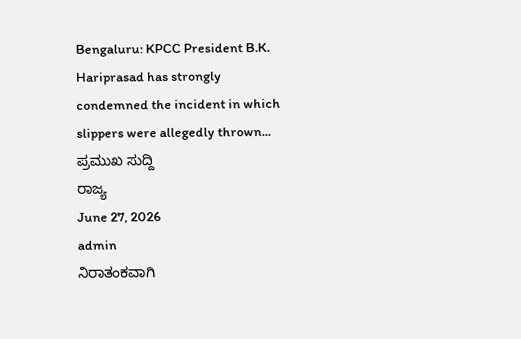Bengaluru: KPCC President B.K. Hariprasad has strongly condemned the incident in which slippers were allegedly thrown...
ಪ್ರಮುಖ ಸುದ್ದಿ
ರಾಜ್ಯ
June 27, 2026
admin
ನಿರಾತಂಕವಾಗಿ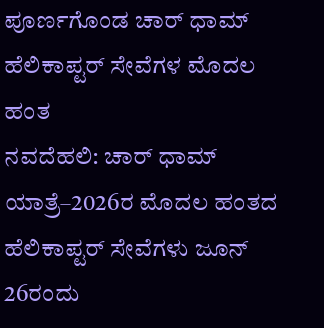ಪೂರ್ಣಗೊಂಡ ಚಾರ್ ಧಾಮ್ ಹೆಲಿಕಾಪ್ಟರ್ ಸೇವೆಗಳ ಮೊದಲ ಹಂತ
ನವದೆಹಲಿ: ಚಾರ್ ಧಾಮ್ ಯಾತ್ರೆ–2026ರ ಮೊದಲ ಹಂತದ ಹೆಲಿಕಾಪ್ಟರ್ ಸೇವೆಗಳು ಜೂನ್ 26ರಂದು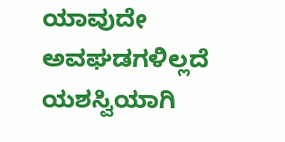ಯಾವುದೇ ಅವಘಡಗಳಿಲ್ಲದೆ ಯಶಸ್ವಿಯಾಗಿ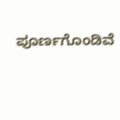ಪೂರ್ಣಗೊಂಡಿವೆ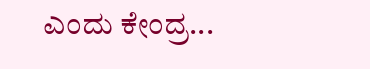ಎಂದು ಕೇಂದ್ರ...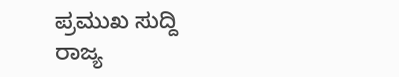ಪ್ರಮುಖ ಸುದ್ದಿ
ರಾಜ್ಯ